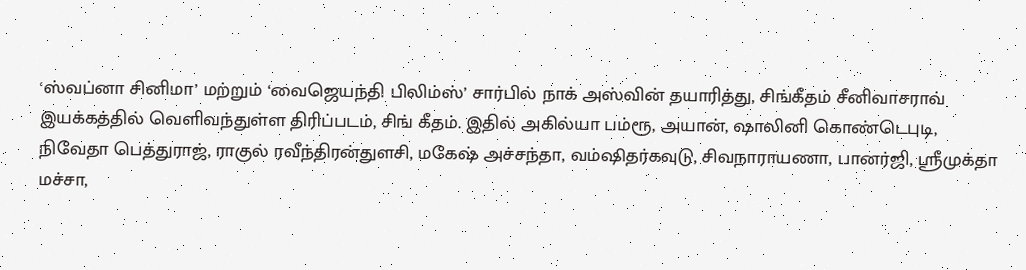‘ஸ்வப்னா சினிமா’ மற்றும் ‘வைஜெயந்தி பிலிம்ஸ்’ சார்பில் நாக் அஸ்வின் தயாரித்து, சிங்கீதம் சீனிவாசராவ் இயக்கத்தில் வெளிவந்துள்ள திரிப்படம், சிங் கீதம். இதில் அகில்யா பம்ரூ, அயான், ஷாலினி கொண்டெபுடி, நிவேதா பெத்துராஜ், ராகுல் ரவீந்திரன்துளசி, மகேஷ் அச்சந்தா, வம்ஷிதர்கவுடு, சிவநாராயணா, பானர்ஜி, ஸ்ரீமுக்தா மச்சா,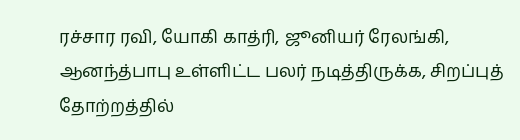ரச்சார ரவி, யோகி காத்ரி, ஜூனியர் ரேலங்கி, ஆனந்த்பாபு உள்ளிட்ட பலர் நடித்திருக்க, சிறப்புத் தோற்றத்தில்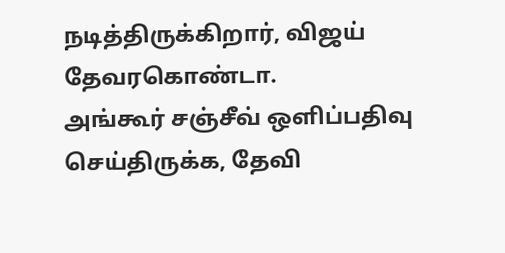நடித்திருக்கிறார், விஜய் தேவரகொண்டா.
அங்கூர் சஞ்சீவ் ஒளிப்பதிவு செய்திருக்க, தேவி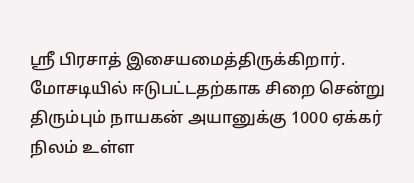ஸ்ரீ பிரசாத் இசையமைத்திருக்கிறார்.
மோசடியில் ஈடுபட்டதற்காக சிறை சென்று திரும்பும் நாயகன் அயானுக்கு 1000 ஏக்கர் நிலம் உள்ள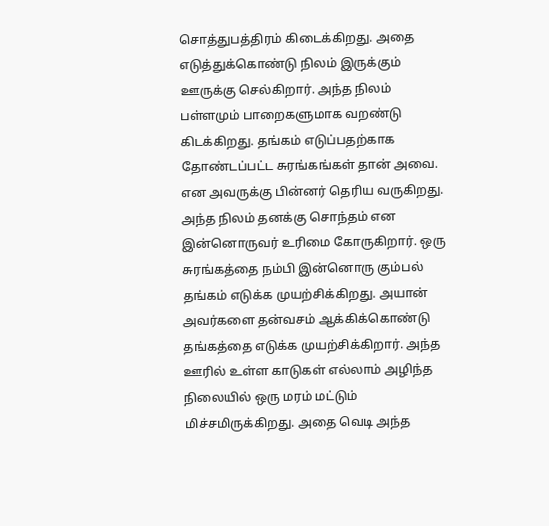சொத்துபத்திரம் கிடைக்கிறது. அதை எடுத்துக்கொண்டு நிலம் இருக்கும் ஊருக்கு செல்கிறார். அந்த நிலம் பள்ளமும் பாறைகளுமாக வறண்டு கிடக்கிறது. தங்கம் எடுப்பதற்காக தோண்டப்பட்ட சுரங்கங்கள் தான் அவை. என அவருக்கு பின்னர் தெரிய வருகிறது. அந்த நிலம் தனக்கு சொந்தம் என இன்னொருவர் உரிமை கோருகிறார். ஒரு சுரங்கத்தை நம்பி இன்னொரு கும்பல் தங்கம் எடுக்க முயற்சிக்கிறது. அயான் அவர்களை தன்வசம் ஆக்கிக்கொண்டு தங்கத்தை எடுக்க முயற்சிக்கிறார். அந்த ஊரில் உள்ள காடுகள் எல்லாம் அழிந்த நிலையில் ஒரு மரம் மட்டும் மிச்சமிருக்கிறது. அதை வெடி அந்த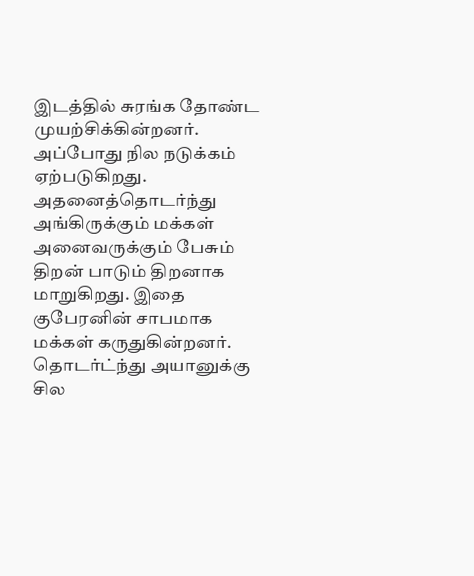இடத்தில் சுரங்க தோண்ட முயற்சிக்கின்றனர். அப்போது நில நடுக்கம் ஏற்படுகிறது. அதனைத்தொடர்ந்து அங்கிருக்கும் மக்கள் அனைவருக்கும் பேசும் திறன் பாடும் திறனாக மாறுகிறது. இதை குபேரனின் சாபமாக மக்கள் கருதுகின்றனர். தொடர்ட்ந்து அயானுக்கு சில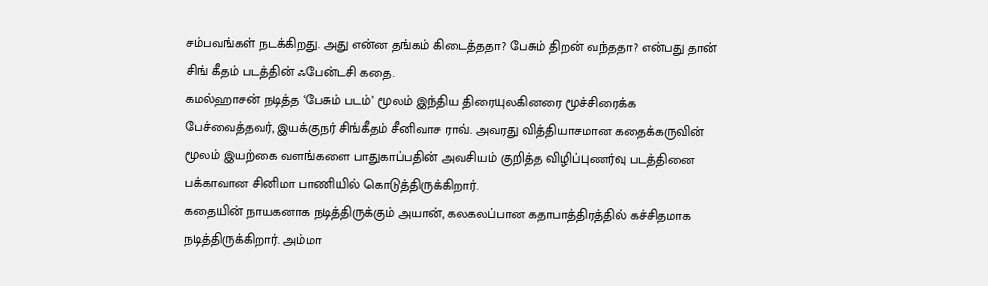சம்பவங்கள் நடக்கிறது. அது என்ன தங்கம் கிடைத்ததா? பேசும் திறன் வந்ததா? என்பது தான் சிங் கீதம் படத்தின் ஃபேன்டசி கதை.
கமல்ஹாசன் நடித்த ‘பேசும் படம்’ மூலம் இந்திய திரையுலகினரை மூச்சிரைக்க பேச்வைத்தவர், இயக்குநர் சிங்கீதம் சீனிவாச ராவ். அவரது வித்தியாசமான கதைக்கருவின் மூலம் இயற்கை வளங்களை பாதுகாப்பதின் அவசியம் குறித்த விழிப்புணர்வு படத்தினை பக்காவான சினிமா பாணியில் கொடுத்திருக்கிறார்.
கதையின் நாயகனாக நடித்திருக்கும் அயான், கலகலப்பான கதாபாத்திரத்தில் கச்சிதமாக நடித்திருக்கிறார். அம்மா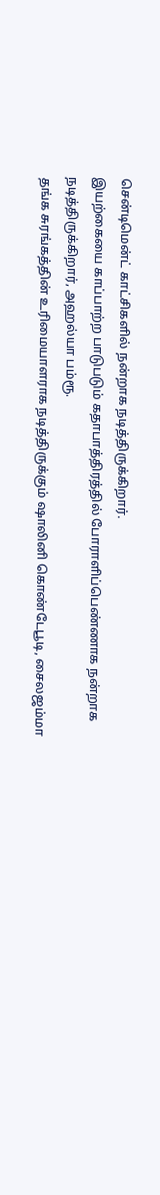சென்டிமென்ட் காட்சிகளில் நன்றாக நடித்திருக்கிறார்.
இயற்கையை காப்பாற்ற பாடுபடும் கதாபாத்திரத்தில் போராளிப்பெண்ணாக நன்றாக நடித்திருக்கிறார், அஹல்யா பம்ரூ.
தங்க சுரங்கத்தின் உரிமையாளராக நடித்திருக்கும் ஷாலினி கொண்டேபூடி, சைலஜம்மா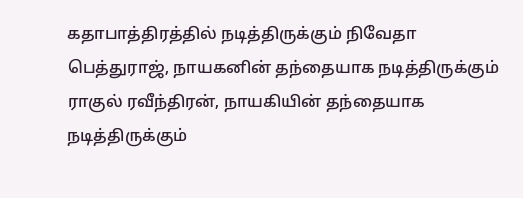கதாபாத்திரத்தில் நடித்திருக்கும் நிவேதா பெத்துராஜ், நாயகனின் தந்தையாக நடித்திருக்கும் ராகுல் ரவீந்திரன், நாயகியின் தந்தையாக நடித்திருக்கும்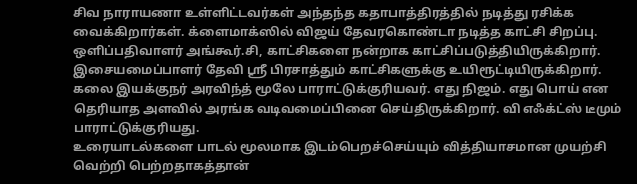சிவ நாராயணா உள்ளிட்டவர்கள் அந்தந்த கதாபாத்திரத்தில் நடித்து ரசிக்க வைக்கிறார்கள். க்ளைமாக்ஸில் விஜய் தேவரகொண்டா நடித்த காட்சி சிறப்பு.
ஒளிப்பதிவாளர் அங்கூர்.சி, காட்சிகளை நன்றாக காட்சிப்படுத்தியிருக்கிறார்.
இசையமைப்பாளர் தேவி ஸ்ரீ பிரசாத்தும் காட்சிகளுக்கு உயிரூட்டியிருக்கிறார்.
கலை இயக்குநர் அரவிந்த் மூலே பாராட்டுக்குரியவர். எது நிஜம். எது பொய் என தெரியாத அளவில் அரங்க வடிவமைப்பினை செய்திருக்கிறார். வி எஃக்ட்ஸ் டீமும் பாராட்டுக்குரியது.
உரையாடல்களை பாடல் மூலமாக இடம்பெறச்செய்யும் வித்தியாசமான முயற்சி வெற்றி பெற்றதாகத்தான்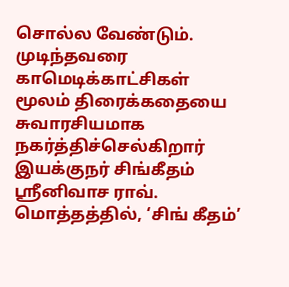சொல்ல வேண்டும். முடிந்தவரை காமெடிக்காட்சிகள் மூலம் திரைக்கதையை சுவாரசியமாக நகர்த்திச்செல்கிறார் இயக்குநர் சிங்கீதம் ஸ்ரீனிவாச ராவ்.
மொத்தத்தில், ‘சிங் கீதம்’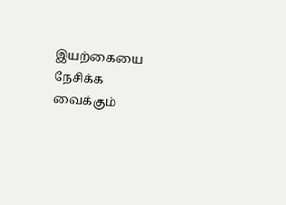இயற்கையை நேசிக்க வைக்கும்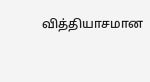வித்தியாசமான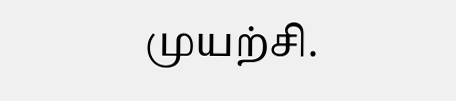முயற்சி.